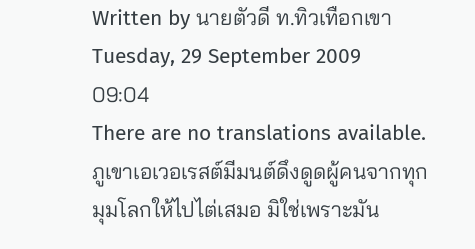Written by นายตัวดี ท.ทิวเทือกเขา
Tuesday, 29 September 2009 09:04
There are no translations available.
ภูเขาเอเวอเรสต์มีมนต์ดึงดูดผู้คนจากทุกมุมโลกให้ไปไต่เสมอ มิใช่เพราะมัน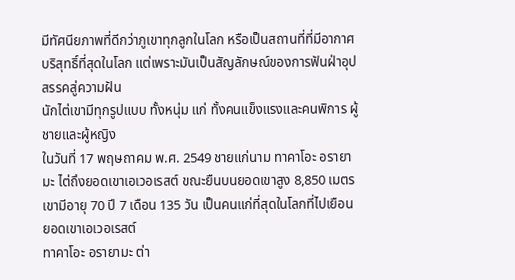มีทัศนียภาพที่ดีกว่าภูเขาทุกลูกในโลก หรือเป็นสถานที่ที่มีอากาศบริสุทธิ์ที่สุดในโลก แต่เพราะมันเป็นสัญลักษณ์ของการฟันฝ่าอุปสรรคสู่ความฝัน
นักไต่เขามีทุกรูปแบบ ทั้งหนุ่ม แก่ ทั้งคนแข็งแรงและคนพิการ ผู้ชายและผู้หญิง
ในวันที่ 17 พฤษถาคม พ.ศ. 2549 ชายแก่นาม ทาคาโอะ อรายามะ ไต่ถึงยอดเขาเอเวอเรสต์ ขณะยืนบนยอดเขาสูง 8,850 เมตร เขามีอายุ 70 ปี 7 เดือน 135 วัน เป็นคนแก่ที่สุดในโลกที่ไปเยือนยอดเขาเอเวอเรสต์
ทาคาโอะ อรายามะ ต่า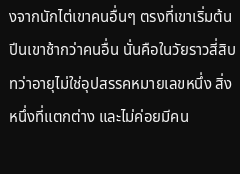งจากนักไต่เขาคนอื่นๆ ตรงที่เขาเริ่มต้นปีนเขาช้ากว่าคนอื่น นั่นคือในวัยราวสี่สิบ ทว่าอายุไม่ใช่อุปสรรคหมายเลขหนึ่ง สิ่งหนึ่งที่แตกต่าง และไม่ค่อยมีคน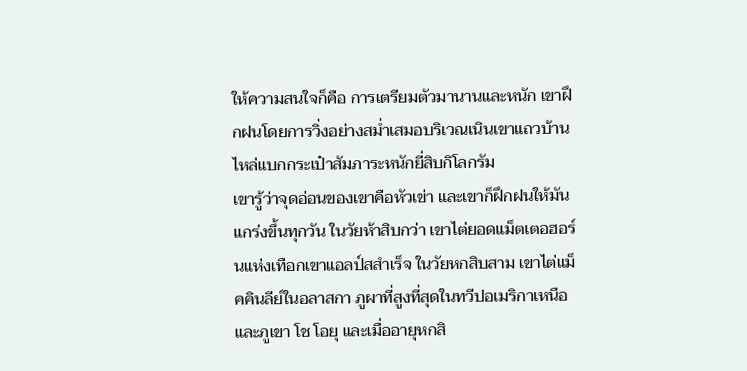ให้ความสนใจก็คือ การเตรียมตัวมานานและหนัก เขาฝึกฝนโดยการวิ่งอย่างสม่ำเสมอบริเวณเนินเขาแถวบ้าน ไหล่แบกกระเป๋าสัมภาระหนักยี่สิบกิโลกรัม
เขารู้ว่าจุดอ่อนของเขาคือหัวเข่า และเขาก็ฝึกฝนให้มันแกร่งขึ้นทุกวัน ในวัยห้าสิบกว่า เขาไต่ยอดแม็ตเตอฮอร์นแห่งเทือกเขาแอลป์สสำเร็จ ในวัยหกสิบสาม เขาไต่แม็คคินลีย์ในอลาสกา ภูผาที่สูงที่สุดในทวีปอเมริกาเหนือ และภูเขา โช โอยุ และเมื่ออายุหกสิ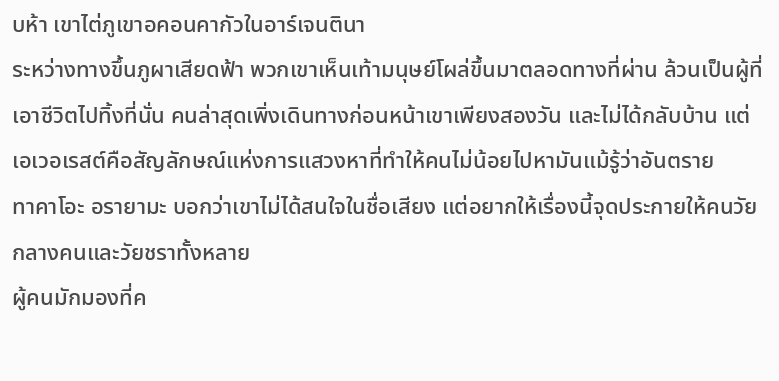บห้า เขาไต่ภูเขาอคอนคากัวในอาร์เจนตินา
ระหว่างทางขึ้นภูผาเสียดฟ้า พวกเขาเห็นเท้ามนุษย์โผล่ขึ้นมาตลอดทางที่ผ่าน ล้วนเป็นผู้ที่เอาชีวิตไปทิ้งที่นั่น คนล่าสุดเพิ่งเดินทางก่อนหน้าเขาเพียงสองวัน และไม่ได้กลับบ้าน แต่เอเวอเรสต์คือสัญลักษณ์แห่งการแสวงหาที่ทำให้คนไม่น้อยไปหามันแม้รู้ว่าอันตราย
ทาคาโอะ อรายามะ บอกว่าเขาไม่ได้สนใจในชื่อเสียง แต่อยากให้เรื่องนี้จุดประกายให้คนวัยกลางคนและวัยชราทั้งหลาย
ผู้คนมักมองที่ค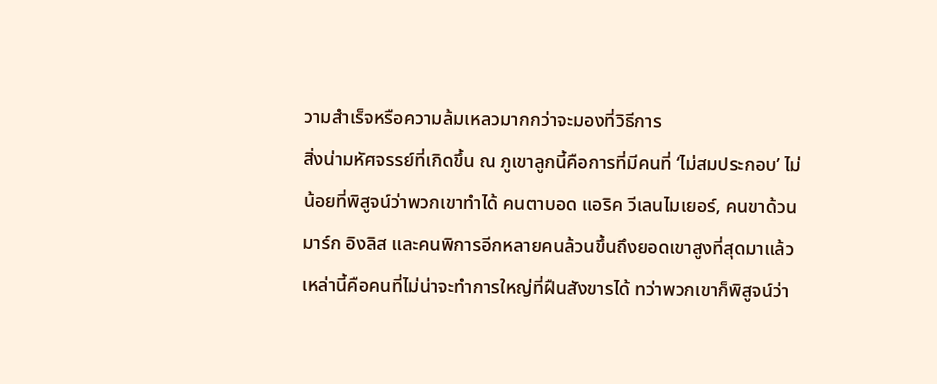วามสำเร็จหรือความล้มเหลวมากกว่าจะมองที่วิธีการ
สิ่งน่ามหัศจรรย์ที่เกิดขึ้น ณ ภูเขาลูกนี้คือการที่มีคนที่ ‘ไม่สมประกอบ’ ไม่น้อยที่พิสูจน์ว่าพวกเขาทำได้ คนตาบอด แอริค วีเลนไมเยอร์, คนขาด้วน มาร์ก อิงลิส และคนพิการอีกหลายคนล้วนขึ้นถึงยอดเขาสูงที่สุดมาแล้ว
เหล่านี้คือคนที่ไม่น่าจะทำการใหญ่ที่ฝืนสังขารได้ ทว่าพวกเขาก็พิสูจน์ว่า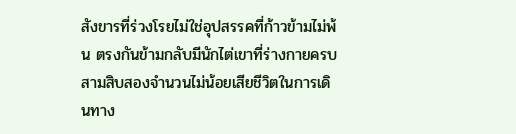สังขารที่ร่วงโรยไม่ใช่อุปสรรคที่ก้าวข้ามไม่พ้น ตรงกันข้ามกลับมีนักไต่เขาที่ร่างกายครบสามสิบสองจำนวนไม่น้อยเสียชีวิตในการเดินทาง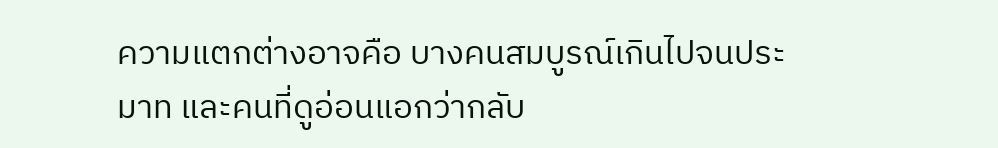ความแตกต่างอาจคือ บางคนสมบูรณ์เกินไปจนประมาท และคนที่ดูอ่อนแอกว่ากลับ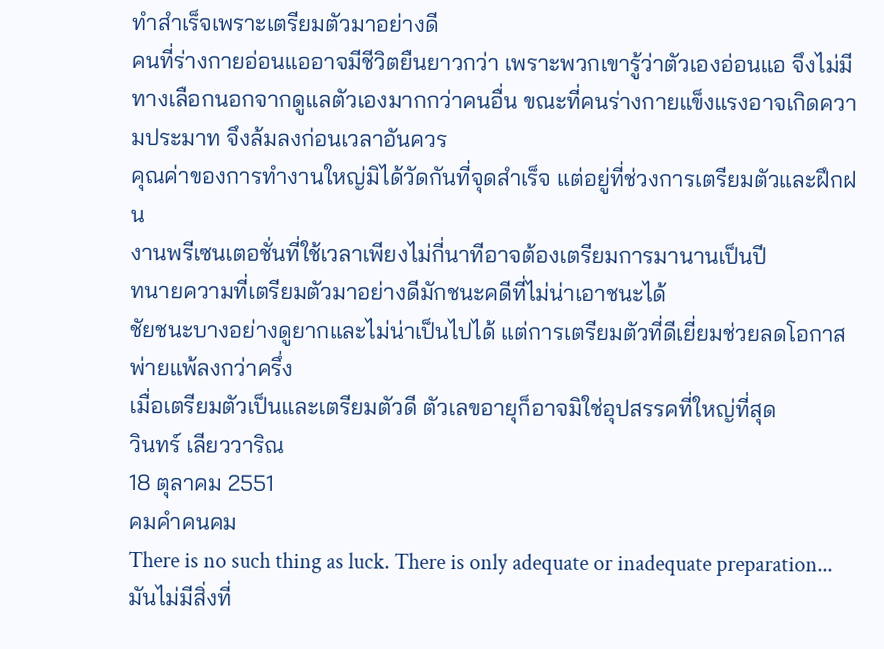ทำสำเร็จเพราะเตรียมตัวมาอย่างดี
คนที่ร่างกายอ่อนแออาจมีชีวิตยืนยาวกว่า เพราะพวกเขารู้ว่าตัวเองอ่อนแอ จึงไม่มีทางเลือกนอกจากดูแลตัวเองมากกว่าคนอื่น ขณะที่คนร่างกายแข็งแรงอาจเกิดความประมาท จึงล้มลงก่อนเวลาอันควร
คุณค่าของการทำงานใหญ่มิได้วัดกันที่จุดสำเร็จ แต่อยู่ที่ช่วงการเตรียมตัวและฝึกฝน
งานพรีเซนเตอชั่นที่ใช้เวลาเพียงไม่กี่นาทีอาจต้องเตรียมการมานานเป็นปี
ทนายความที่เตรียมตัวมาอย่างดีมักชนะคดีที่ไม่น่าเอาชนะได้
ชัยชนะบางอย่างดูยากและไม่น่าเป็นไปได้ แต่การเตรียมตัวที่ดีเยี่ยมช่วยลดโอกาสพ่ายแพ้ลงกว่าครึ่ง
เมื่อเตรียมตัวเป็นและเตรียมตัวดี ตัวเลขอายุก็อาจมิใช่อุปสรรคที่ใหญ่ที่สุด
วินทร์ เลียววาริณ
18 ตุลาคม 2551
คมคำคนคม
There is no such thing as luck. There is only adequate or inadequate preparation...
มันไม่มีสิ่งที่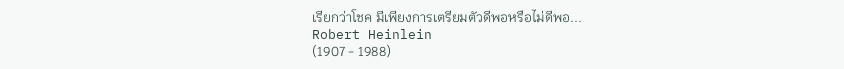เรียกว่าโชค มีเพียงการเตรียมตัวดีพอหรือไม่ดีพอ...
Robert Heinlein
(1907 - 1988)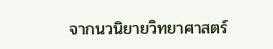จากนวนิยายวิทยาศาสตร์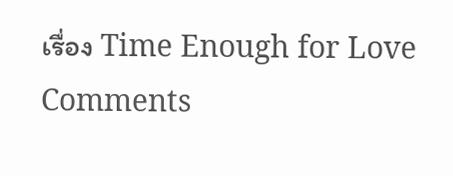เรื่อง Time Enough for Love
Comments